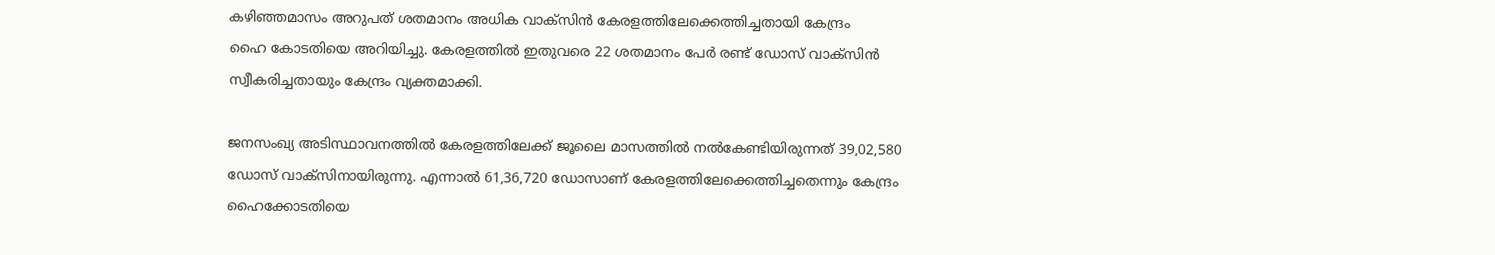കഴിഞ്ഞമാസം അറുപത് ശതമാനം അധിക വാക്‌സിൻ കേരളത്തിലേക്കെത്തിച്ചതായി കേന്ദ്രം
ഹൈ കോടതിയെ അറിയിച്ചു. കേരളത്തില്‍ ഇതുവരെ 22 ശതമാനം പേര്‍ രണ്ട് ഡോസ് വാക്‌സിന്‍ സ്വീകരിച്ചതായും കേന്ദ്രം വ്യക്തമാക്കി.

ജനസംഖ്യ അടിസ്ഥാവനത്തില്‍ കേരളത്തിലേക്ക് ജൂലൈ മാസത്തില്‍ നല്‍കേണ്ടിയിരുന്നത് 39,02,580 ഡോസ് വാക്‌സിനായിരുന്നു. എന്നാല്‍ 61,36,720 ഡോസാണ് കേരളത്തിലേക്കെത്തിച്ചതെന്നും കേന്ദ്രം ഹൈക്കോടതിയെ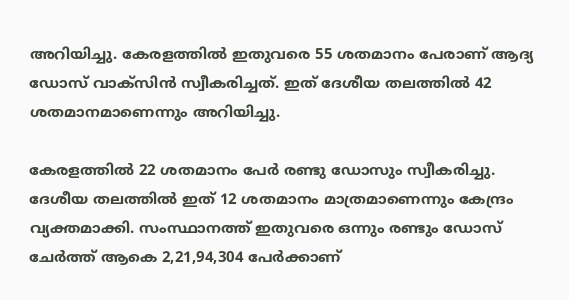അറിയിച്ചു. കേരളത്തില്‍ ഇതുവരെ 55 ശതമാനം പേരാണ് ആദ്യ ഡോസ് വാക്‌സിന്‍ സ്വീകരിച്ചത്. ഇത് ദേശീയ തലത്തില്‍ 42 ശതമാനമാണെന്നും അറിയിച്ചു.

കേരളത്തില്‍ 22 ശതമാനം പേര്‍ രണ്ടു ഡോസും സ്വീകരിച്ചു. ദേശീയ തലത്തില്‍ ഇത് 12 ശതമാനം മാത്രമാണെന്നും കേന്ദ്രം വ്യക്തമാക്കി. സംസ്ഥാനത്ത് ഇതുവരെ ഒന്നും രണ്ടും ഡോസ് ചേര്‍ത്ത് ആകെ 2,21,94,304 പേര്‍ക്കാണ്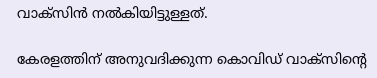വാക്സിന്‍ നല്‍കിയിട്ടുള്ളത്.

കേരളത്തിന് അനുവദിക്കുന്ന കൊവിഡ് വാക്‌സിന്റെ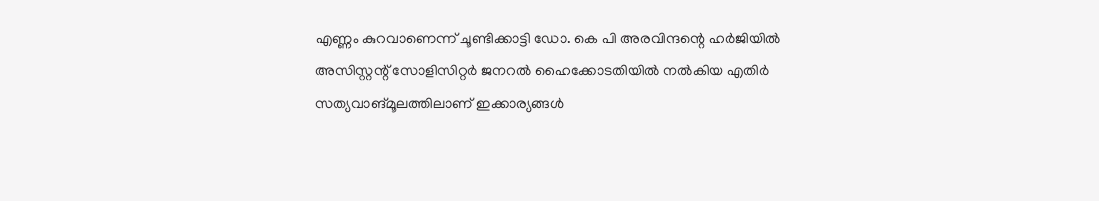എണ്ണം കുറവാണെന്ന് ചൂണ്ടിക്കാട്ടി ഡോ. കെ പി അരവിന്ദന്റെ ഹര്‍ജിയില്‍ അസിസ്റ്റന്റ് സോളിസിറ്റര്‍ ജനറല്‍ ഹൈക്കോടതിയില്‍ നല്‍കിയ എതിര്‍ സത്യവാങ്മൂലത്തിലാണ് ഇക്കാര്യങ്ങള്‍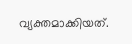വ്യക്തമാക്കിയത്.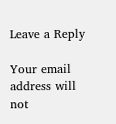Leave a Reply

Your email address will not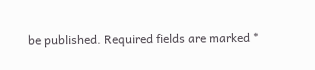be published. Required fields are marked *